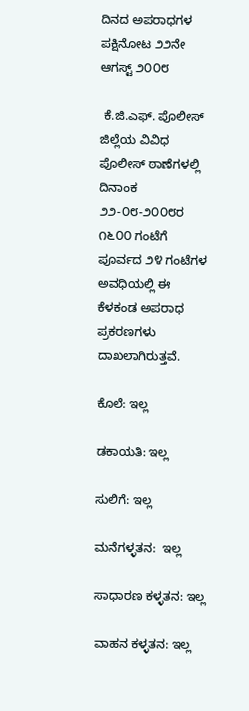ದಿನದ ಅಪರಾಧಗಳ ಪಕ್ಷಿನೋಟ ೨೨ನೇ ಆಗಸ್ಟ್‌ ೨೦೦೮

 ಕೆ.ಜಿ.ಎಫ್. ಪೊಲೀಸ್ ಜಿಲ್ಲೆಯ ವಿವಿಧ ಪೊಲೀಸ್ ಠಾಣೆಗಳಲ್ಲಿ ದಿನಾಂಕ ೨೨-೦೮-೨೦೦೮ರ ೧೬೦೦ ಗಂಟೆಗೆ ಪೂರ್ವದ ೨೪ ಗಂಟೆಗಳ ಅವಧಿಯಲ್ಲಿ ಈ ಕೆಳಕಂಡ ಅಪರಾಧ ಪ್ರಕರಣಗಳು ದಾಖಲಾಗಿರುತ್ತವೆ.

ಕೊಲೆ: ಇಲ್ಲ

ಡಕಾಯತಿ: ಇಲ್ಲ

ಸುಲಿಗೆ: ಇಲ್ಲ

ಮನೆಗಳ್ಳತನ:  ಇಲ್ಲ

ಸಾಧಾರಣ ಕಳ್ಳತನ: ಇಲ್ಲ

ವಾಹನ ಕಳ್ಳತನ: ಇಲ್ಲ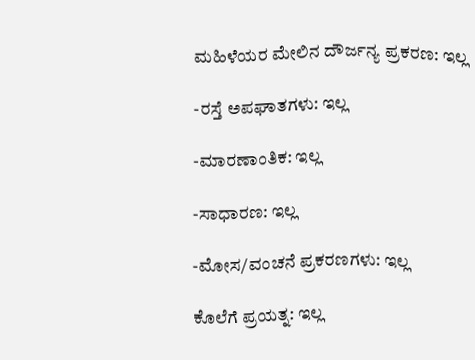ಮಹಿಳೆಯರ ಮೇಲಿನ ದೌರ್ಜನ್ಯ ಪ್ರಕರಣ: ಇಲ್ಲ

-ರಸ್ತೆ ಅಪಘಾತಗಳು: ಇಲ್ಲ

-ಮಾರಣಾಂತಿಕ: ಇಲ್ಲ

-ಸಾಧಾರಣ: ಇಲ್ಲ

-ಮೋಸ/ವಂಚನೆ ಪ್ರಕರಣಗಳು: ಇಲ್ಲ

ಕೊಲೆಗೆ ಪ್ರಯತ್ನ: ಇಲ್ಲ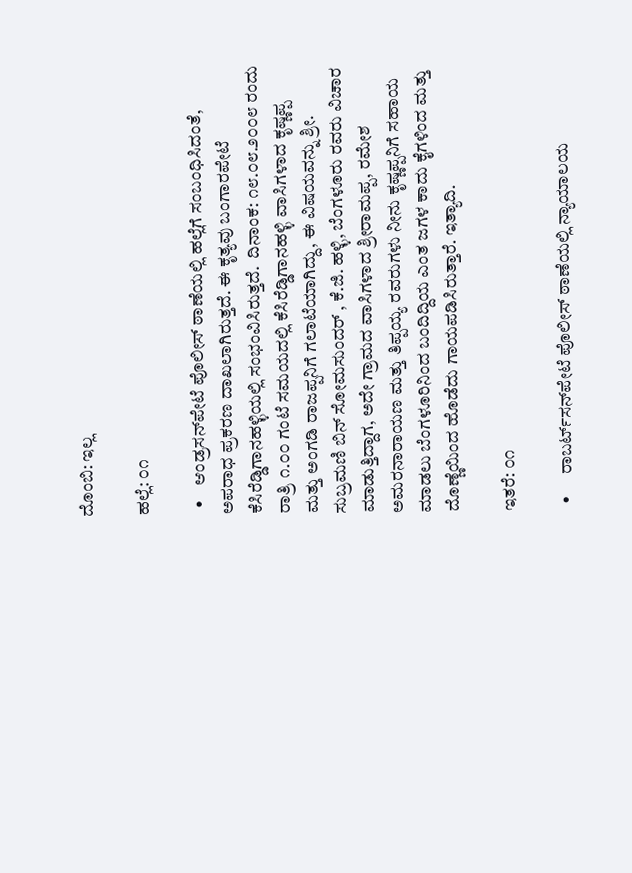ದೊಂಬಿ: ಇಲ್ಲ

ಹಲ್ಲೆ: ೦೧

  •    ಆಂಡ್ರಸನ್‌ಪೇಟೆ ಪೊಲೀಸ್ ಠಾಣೆಯಲ್ಲಿ ಹಲ್ಲೆಗೆ ಸಂಬಂಧಿಸಿದಂತೆ, ಅಪರಾಧ ಪ್ರಕರಣ ದಾಖಲಾಗಿರುತ್ತದೆ. ಈ ಕೃತ್ಯವು ಬಂಗಾರಪೇಟೆ ಕೆಸಿರೆಡ್ಡಿಗಾನಹಳ್ಳಿಯಲ್ಲಿ ಸಂಭಂವಿಸಿರುತ್ತದೆ.  ದಿನಾಂಕ: ೧೮.೦೮.೨೦೦೮ ರಂದು ರಾತ್ರಿ ೧.೦೦ ಗಂಟೆ ಸಮಯದಲ್ಲಿ ಕೆಸಿರೆಡ್ಡಿಗಾನಹಳ್ಳಿ ವಾಸಿಗಳಾದ ಕೃಷ್ಣಪ್ಪ ಮತ್ತು ಅಂಗಡಿ ರಾಜಪ್ಪನಿಗೆ ಗಲಾಟೆಯಾಗಿದ್ದು, ಈ ವಿಷಯವನ್ನು ಶ್ರೀ. ಸುಬ್ರಮಣಿ ಬಿನ್‌ ಸೋಮಸುಂದರ್‌ , ಕೆ.ಜಿ. ಹಳ್ಳಿ, ಬೆಂಗಳೂರು ರವರು ವಿಚಾರ ಮಾಡುತ್ತಿದ್ದಾಗ, ಅದೇ ಗ್ರಾಮದ ವಾಸಿಗಳಾದ ಶ್ರೀರಾಮಪ್ಪ, ರಮೇಶ ಅಮರನಾರಾಯಣ ಮತ್ತು ತಿಪ್ಪಯ್ಯ ರವರುಗಳು ನೀನು ಕೃಷ್ಣಪ್ಪನಿಗೆ ಸಹಾಯ ಮಾಡಲು ಬೆಂಗಳೂರಿನಿಂದ ಬಂದಿದ್ದಿಯ ಎಂತ ಜಗಳ ಕಾದು ಕೈಗಳಿಂದ ಮತ್ತು ದೊಣ್ಣೆಯಿಂದ ಹೊಡೆದು ಗಾಯಪಡಿಸಿರುತ್ತಾರೆ. ಇತ್ಯಾದಿ.

ಇತರೆ: ೦೧

  •      ರಾಬರ್ಟ್‌ಸನ್‌ಪೇಟೆ ಪೊಲೀಸ್ ಠಾಣೆಯಲ್ಲಿ ನ್ಯಾಯಾಲಯ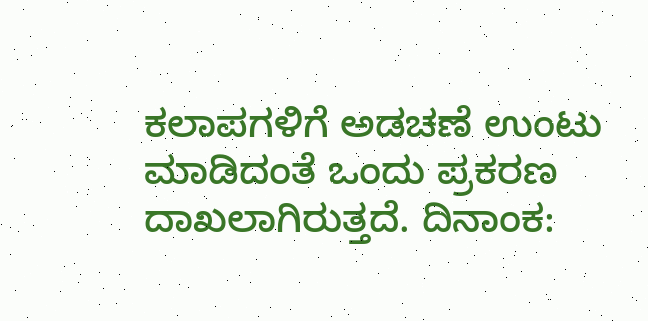ಕಲಾಪಗಳಿಗೆ ಅಡಚಣೆ ಉಂಟು ಮಾಡಿದಂತೆ ಒಂದು ಪ್ರಕರಣ ದಾಖಲಾಗಿರುತ್ತದೆ. ದಿನಾಂಕ: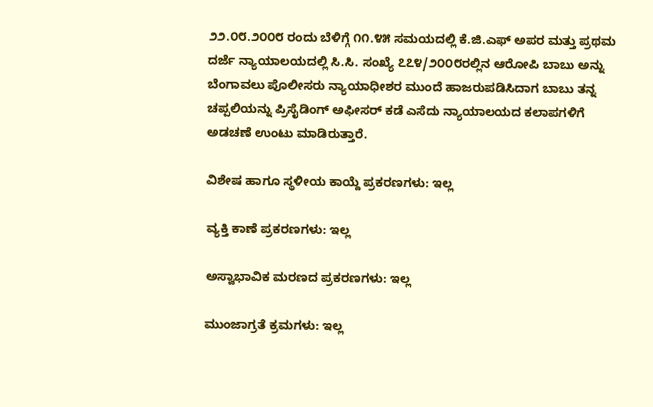೨೨.೦೮.೨೦೦೮ ರಂದು ಬೆಳಿಗ್ಗೆ ೧೧.೪೫ ಸಮಯದಲ್ಲಿ ಕೆ.ಜಿ.ಎಫ್‌ ಅಪರ ಮತ್ತು ಪ್ರಥಮ ದರ್ಜೆ ನ್ಯಾಯಾಲಯದಲ್ಲಿ ಸಿ.ಸಿ. ಸಂಖ್ಯೆ ೭೭೪/೨೦೦೮ರಲ್ಲಿನ ಆರೋಪಿ ಬಾಬು ಅನ್ನು ಬೆಂಗಾವಲು ಪೊಲೀಸರು ನ್ಯಾಯಾಧೀಶರ ಮುಂದೆ ಹಾಜರುಪಡಿಸಿದಾಗ ಬಾಬು ತನ್ನ ಚಪ್ಪಲಿಯನ್ನು ಪ್ರಿಸೈಡಿಂಗ್‌ ಅಫೀಸರ್‌ ಕಡೆ ಎಸೆದು ನ್ಯಾಯಾಲಯದ ಕಲಾಪಗಳಿಗೆ ಅಡಚಣೆ ಉಂಟು ಮಾಡಿರುತ್ತಾರೆ.

ವಿಶೇಷ ಹಾಗೂ ಸ್ಥಳೀಯ ಕಾಯ್ದೆ ಪ್ರಕರಣಗಳು: ಇಲ್ಲ

ವ್ಯಕ್ತಿ ಕಾಣೆ ಪ್ರಕರಣಗಳು: ಇಲ್ಲ

ಅಸ್ವಾಭಾವಿಕ ಮರಣದ ಪ್ರಕರಣಗಳು: ಇಲ್ಲ

ಮುಂಜಾಗ್ರತೆ ಕ್ರಮಗಳು: ಇಲ್ಲ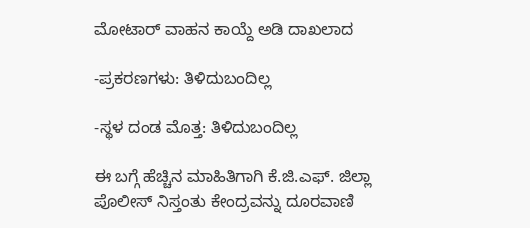ಮೋಟಾರ್‍ ವಾಹನ ಕಾಯ್ದೆ ಅಡಿ ದಾಖಲಾದ

-ಪ್ರಕರಣಗಳು: ತಿಳಿದುಬಂದಿಲ್ಲ

-ಸ್ಥಳ ದಂಡ ಮೊತ್ತ: ತಿಳಿದುಬಂದಿಲ್ಲ

ಈ ಬಗ್ಗೆ ಹೆಚ್ಚಿನ ಮಾಹಿತಿಗಾಗಿ ಕೆ.ಜಿ.ಎಫ್. ಜಿಲ್ಲಾ ಪೊಲೀಸ್ ನಿಸ್ತಂತು ಕೇಂದ್ರವನ್ನು ದೂರವಾಣಿ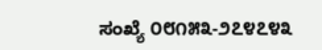ಸಂಖ್ಯೆ ೦೮೧೫೩-೨೭೪೭೪೩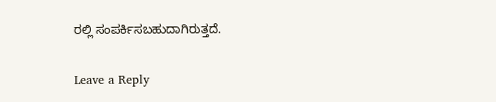ರಲ್ಲಿ ಸಂಪರ್ಕಿಸಬಹುದಾಗಿರುತ್ತದೆ.

Leave a Reply